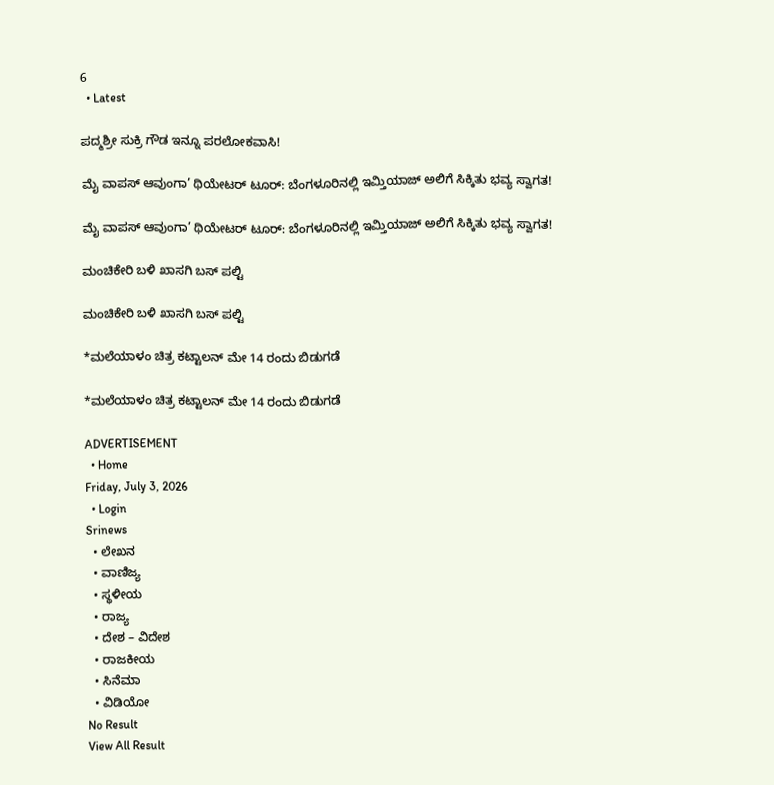6
  • Latest

ಪದ್ಮಶ್ರೀ ಸುಕ್ರಿ ಗೌಡ ಇನ್ನೂ ಪರಲೋಕವಾಸಿ!

ಮೈ ವಾಪಸ್ ಆವುಂಗಾ’ ಥಿಯೇಟರ್ ಟೂರ್: ಬೆಂಗಳೂರಿನಲ್ಲಿ ಇಮ್ತಿಯಾಜ್ ಅಲಿಗೆ ಸಿಕ್ಕಿತು ಭವ್ಯ ಸ್ವಾಗತ!

ಮೈ ವಾಪಸ್ ಆವುಂಗಾ’ ಥಿಯೇಟರ್ ಟೂರ್: ಬೆಂಗಳೂರಿನಲ್ಲಿ ಇಮ್ತಿಯಾಜ್ ಅಲಿಗೆ ಸಿಕ್ಕಿತು ಭವ್ಯ ಸ್ವಾಗತ!

ಮಂಚಿಕೇರಿ‌ ಬಳಿ ಖಾಸಗಿ ಬಸ್ ಪಲ್ಟಿ

ಮಂಚಿಕೇರಿ‌ ಬಳಿ ಖಾಸಗಿ ಬಸ್ ಪಲ್ಟಿ

*ಮಲೆಯಾಳಂ ಚಿತ್ರ ಕಟ್ಟಾಲನ್ ಮೇ 14 ರಂದು ಬಿಡುಗಡೆ

*ಮಲೆಯಾಳಂ ಚಿತ್ರ ಕಟ್ಟಾಲನ್ ಮೇ 14 ರಂದು ಬಿಡುಗಡೆ

ADVERTISEMENT
  • Home
Friday, July 3, 2026
  • Login
Srinews
  • ಲೇಖನ
  • ವಾಣಿಜ್ಯ
  • ಸ್ಥಳೀಯ
  • ರಾಜ್ಯ
  • ದೇಶ – ವಿದೇಶ
  • ರಾಜಕೀಯ
  • ಸಿನೆಮಾ
  • ವಿಡಿಯೋ
No Result
View All Result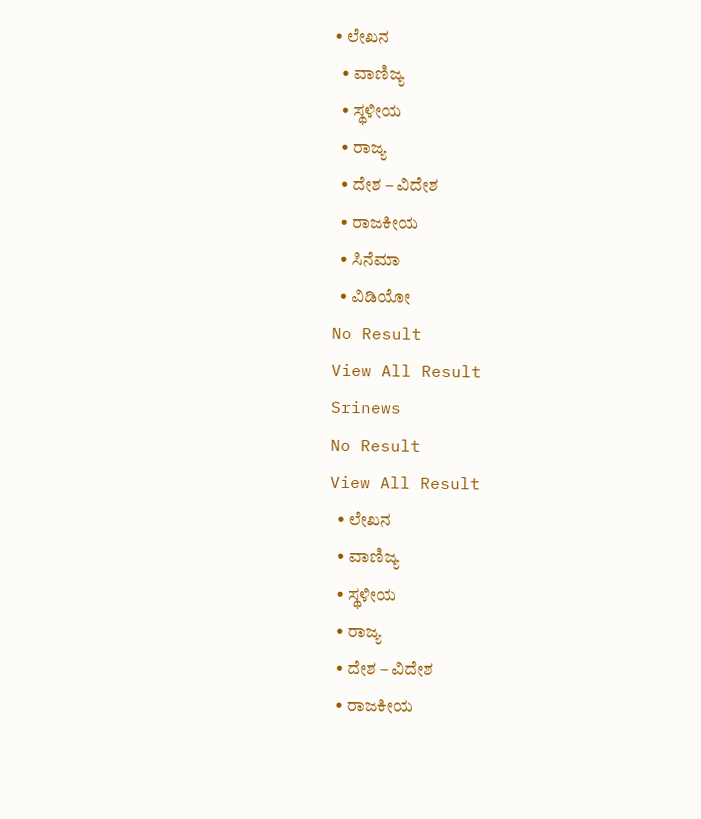• ಲೇಖನ
  • ವಾಣಿಜ್ಯ
  • ಸ್ಥಳೀಯ
  • ರಾಜ್ಯ
  • ದೇಶ – ವಿದೇಶ
  • ರಾಜಕೀಯ
  • ಸಿನೆಮಾ
  • ವಿಡಿಯೋ
No Result
View All Result
Srinews
No Result
View All Result
  • ಲೇಖನ
  • ವಾಣಿಜ್ಯ
  • ಸ್ಥಳೀಯ
  • ರಾಜ್ಯ
  • ದೇಶ – ವಿದೇಶ
  • ರಾಜಕೀಯ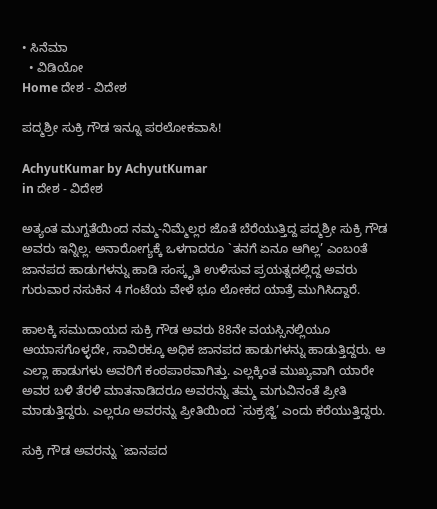• ಸಿನೆಮಾ
  • ವಿಡಿಯೋ
Home ದೇಶ - ವಿದೇಶ

ಪದ್ಮಶ್ರೀ ಸುಕ್ರಿ ಗೌಡ ಇನ್ನೂ ಪರಲೋಕವಾಸಿ!

AchyutKumar by AchyutKumar
in ದೇಶ - ವಿದೇಶ

ಅತ್ಯಂತ ಮುಗ್ದತೆಯಿಂದ ನಮ್ಮ-ನಿಮ್ಮೆಲ್ಲರ ಜೊತೆ ಬೆರೆಯುತ್ತಿದ್ದ ಪದ್ಮಶ್ರೀ ಸುಕ್ರಿ ಗೌಡ ಅವರು ಇನ್ನಿಲ್ಲ. ಅನಾರೋಗ್ಯಕ್ಕೆ ಒಳಗಾದರೂ `ತನಗೆ ಏನೂ ಆಗಿಲ್ಲ’ ಎಂಬoತೆ ಜಾನಪದ ಹಾಡುಗಳನ್ನು ಹಾಡಿ ಸಂಸ್ಕೃತಿ ಉಳಿಸುವ ಪ್ರಯತ್ನದಲ್ಲಿದ್ದ ಅವರು ಗುರುವಾರ ನಸುಕಿನ 4 ಗಂಟೆಯ ವೇಳೆ ಭೂ ಲೋಕದ ಯಾತ್ರೆ ಮುಗಿಸಿದ್ದಾರೆ.

ಹಾಲಕ್ಕಿ ಸಮುದಾಯದ ಸುಕ್ರಿ ಗೌಡ ಅವರು 88ನೇ ವಯಸ್ಸಿನಲ್ಲಿಯೂ ಆಯಾಸಗೊಳ್ಳದೇ, ಸಾವಿರಕ್ಕೂ ಅಧಿಕ ಜಾನಪದ ಹಾಡುಗಳನ್ನು ಹಾಡುತ್ತಿದ್ದರು. ಆ ಎಲ್ಲಾ ಹಾಡುಗಳು ಅವರಿಗೆ ಕಂಠಪಾಠವಾಗಿತ್ತು. ಎಲ್ಲಕ್ಕಿಂತ ಮುಖ್ಯವಾಗಿ ಯಾರೇ ಅವರ ಬಳಿ ತೆರಳಿ ಮಾತನಾಡಿದರೂ ಅವರನ್ನು ತಮ್ಮ ಮಗುವಿನಂತೆ ಪ್ರೀತಿ ಮಾಡುತ್ತಿದ್ದರು. ಎಲ್ಲರೂ ಅವರನ್ನು ಪ್ರೀತಿಯಿಂದ `ಸುಕ್ರಜ್ಜಿ’ ಎಂದು ಕರೆಯುತ್ತಿದ್ದರು.

ಸುಕ್ರಿ ಗೌಡ ಅವರನ್ನು `ಜಾನಪದ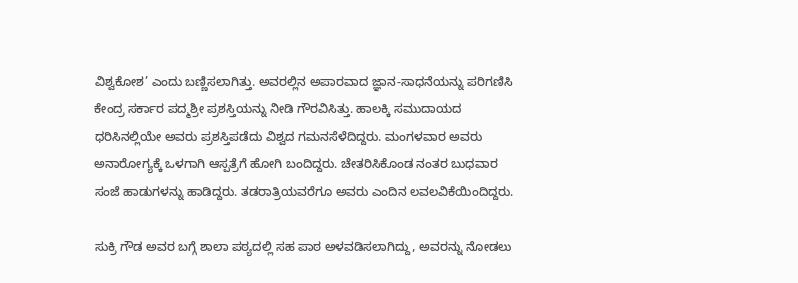ವಿಶ್ವಕೋಶ’ ಎಂದು ಬಣ್ಣಿಸಲಾಗಿತ್ತು. ಅವರಲ್ಲಿನ ಅಪಾರವಾದ ಜ್ಞಾನ-ಸಾಧನೆಯನ್ನು ಪರಿಗಣಿಸಿ ಕೇಂದ್ರ ಸರ್ಕಾರ ಪದ್ಮಶ್ರೀ ಪ್ರಶಸ್ತಿಯನ್ನು ನೀಡಿ ಗೌರವಿಸಿತ್ತು. ಹಾಲಕ್ಕಿ ಸಮುದಾಯದ ಧರಿಸಿನಲ್ಲಿಯೇ ಅವರು ಪ್ರಶಸ್ತಿಪಡೆದು ವಿಶ್ವದ ಗಮನಸೆಳೆದಿದ್ದರು. ಮಂಗಳವಾರ ಅವರು ಅನಾರೋಗ್ಯಕ್ಕೆ ಒಳಗಾಗಿ ಆಸ್ಪತ್ರೆಗೆ ಹೋಗಿ ಬಂದಿದ್ದರು. ಚೇತರಿಸಿಕೊಂಡ ನಂತರ ಬುಧವಾರ ಸಂಜೆ ಹಾಡುಗಳನ್ನು ಹಾಡಿದ್ದರು. ತಡರಾತ್ರಿಯವರೆಗೂ ಅವರು ಎಂದಿನ ಲವಲವಿಕೆಯಿಂದಿದ್ದರು.

ಸುಕ್ರಿ ಗೌಡ ಅವರ ಬಗ್ಗೆ ಶಾಲಾ ಪಠ್ಯದಲ್ಲಿ ಸಹ ಪಾಠ ಅಳವಡಿಸಲಾಗಿದ್ದು, ಅವರನ್ನು ನೋಡಲು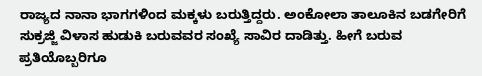ರಾಜ್ಯದ ನಾನಾ ಭಾಗಗಳಿಂದ ಮಕ್ಕಳು ಬರುತ್ತಿದ್ದರು. ಅಂಕೋಲಾ ತಾಲೂಕಿನ ಬಡಗೇರಿಗೆ ಸುಕ್ರಜ್ಜಿ ವಿಳಾಸ ಹುಡುಕಿ ಬರುವವರ ಸಂಖ್ಯೆ ಸಾವಿರ ದಾಡಿತ್ತು. ಹೀಗೆ ಬರುವ ಪ್ರತಿಯೊಬ್ಬರಿಗೂ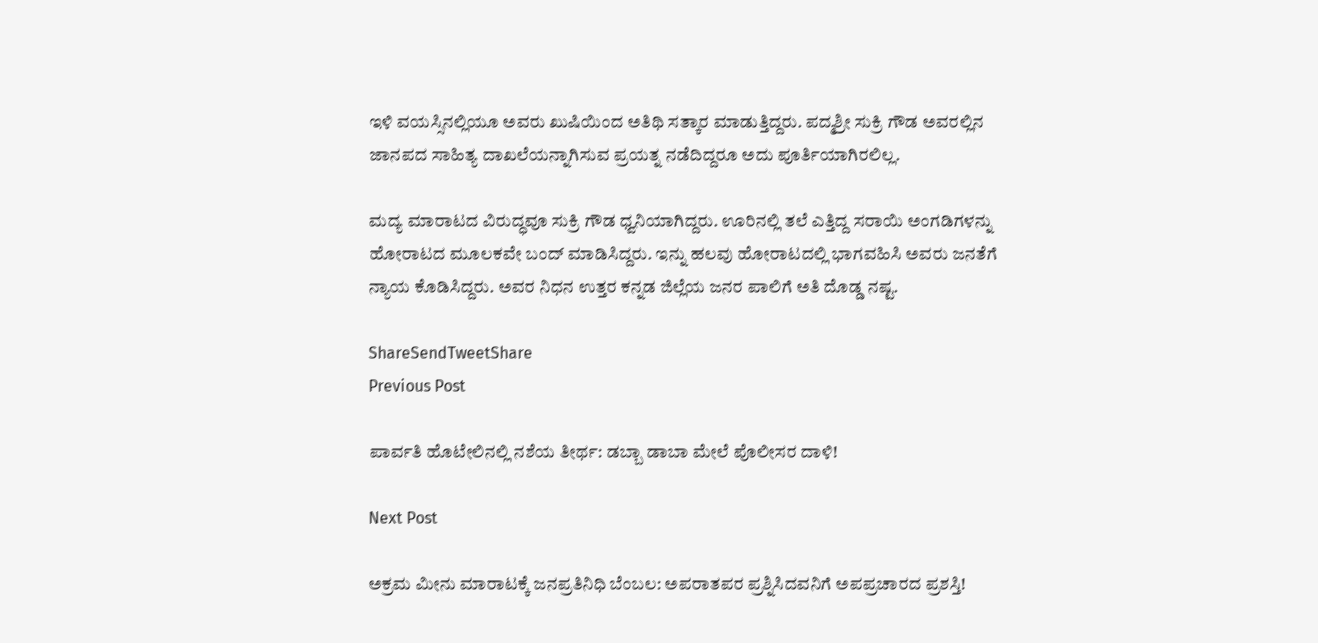ಇಳಿ ವಯಸ್ಸಿನಲ್ಲಿಯೂ ಅವರು ಖುಷಿಯಿಂದ ಅತಿಥಿ ಸತ್ಕಾರ ಮಾಡುತ್ತಿದ್ದರು. ಪದ್ಮಶ್ರೀ ಸುಕ್ರಿ ಗೌಡ ಅವರಲ್ಲಿನ ಜಾನಪದ ಸಾಹಿತ್ಯ ದಾಖಲೆಯನ್ನಾಗಿಸುವ ಪ್ರಯತ್ನ ನಡೆದಿದ್ದರೂ ಅದು ಪೂರ್ತಿಯಾಗಿರಲಿಲ್ಲ.

ಮದ್ಯ ಮಾರಾಟದ ವಿರುದ್ಧವೂ ಸುಕ್ರಿ ಗೌಡ ಧ್ವನಿಯಾಗಿದ್ದರು. ಊರಿನಲ್ಲಿ ತಲೆ ಎತ್ತಿದ್ದ ಸರಾಯಿ ಅಂಗಡಿಗಳನ್ನು ಹೋರಾಟದ ಮೂಲಕವೇ ಬಂದ್ ಮಾಡಿಸಿದ್ದರು. ಇನ್ನು ಹಲವು ಹೋರಾಟದಲ್ಲಿ ಭಾಗವಹಿಸಿ ಅವರು ಜನತೆಗೆ ನ್ಯಾಯ ಕೊಡಿಸಿದ್ದರು. ಅವರ ನಿಧನ ಉತ್ತರ ಕನ್ನಡ ಜಿಲ್ಲೆಯ ಜನರ ಪಾಲಿಗೆ ಅತಿ ದೊಡ್ಡ ನಷ್ಟ.

ShareSendTweetShare
Previous Post

ಪಾರ್ವತಿ ಹೊಟೇಲಿನಲ್ಲಿ ನಶೆಯ ತೀರ್ಥ: ಡಬ್ಬಾ ಡಾಬಾ ಮೇಲೆ ಪೊಲೀಸರ ದಾಳಿ!

Next Post

ಅಕ್ರಮ ಮೀನು ಮಾರಾಟಕ್ಕೆ ಜನಪ್ರತಿನಿಧಿ ಬೆಂಬಲ: ಅಪರಾತಪರ ಪ್ರಶ್ನಿಸಿದವನಿಗೆ ಅಪಪ್ರಚಾರದ ಪ್ರಶಸ್ತಿ!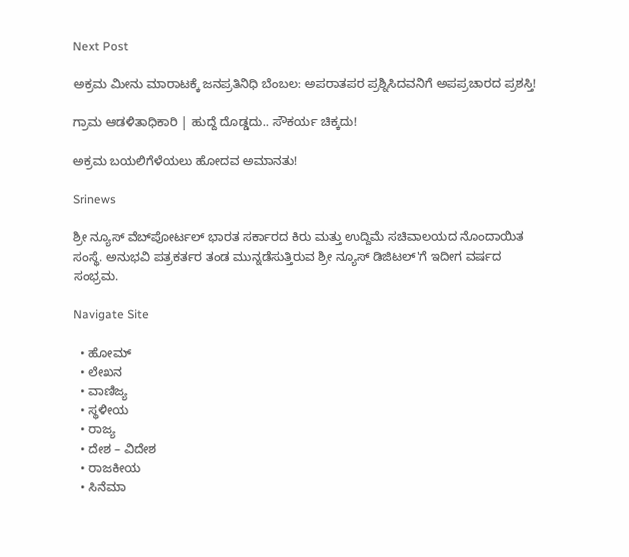Next Post

ಅಕ್ರಮ ಮೀನು ಮಾರಾಟಕ್ಕೆ ಜನಪ್ರತಿನಿಧಿ ಬೆಂಬಲ: ಅಪರಾತಪರ ಪ್ರಶ್ನಿಸಿದವನಿಗೆ ಅಪಪ್ರಚಾರದ ಪ್ರಶಸ್ತಿ!

ಗ್ರಾಮ ಆಡಳಿತಾಧಿಕಾರಿ | ಹುದ್ದೆ ದೊಡ್ಡದು.. ಸೌಕರ್ಯ ಚಿಕ್ಕದು!

ಅಕ್ರಮ ಬಯಲಿಗೆಳೆಯಲು ಹೋದವ ಅಮಾನತು!

Srinews

ಶ್ರೀ ನ್ಯೂಸ್ ವೆಬ್‌ಪೋರ್ಟಲ್ ಭಾರತ ಸರ್ಕಾರದ ಕಿರು ಮತ್ತು ಉದ್ದಿಮೆ ಸಚಿವಾಲಯದ ನೊಂದಾಯಿತ ಸಂಸ್ಥೆ. ಅನುಭವಿ ಪತ್ರಕರ್ತರ ತಂಡ ಮುನ್ನಡೆಸುತ್ತಿರುವ ಶ್ರೀ ನ್ಯೂಸ್ ಡಿಜಿಟಲ್'ಗೆ ಇದೀಗ ವರ್ಷದ ಸಂಭ್ರಮ.

Navigate Site

  • ಹೋಮ್
  • ಲೇಖನ
  • ವಾಣಿಜ್ಯ
  • ಸ್ಥಳೀಯ
  • ರಾಜ್ಯ
  • ದೇಶ – ವಿದೇಶ
  • ರಾಜಕೀಯ
  • ಸಿನೆಮಾ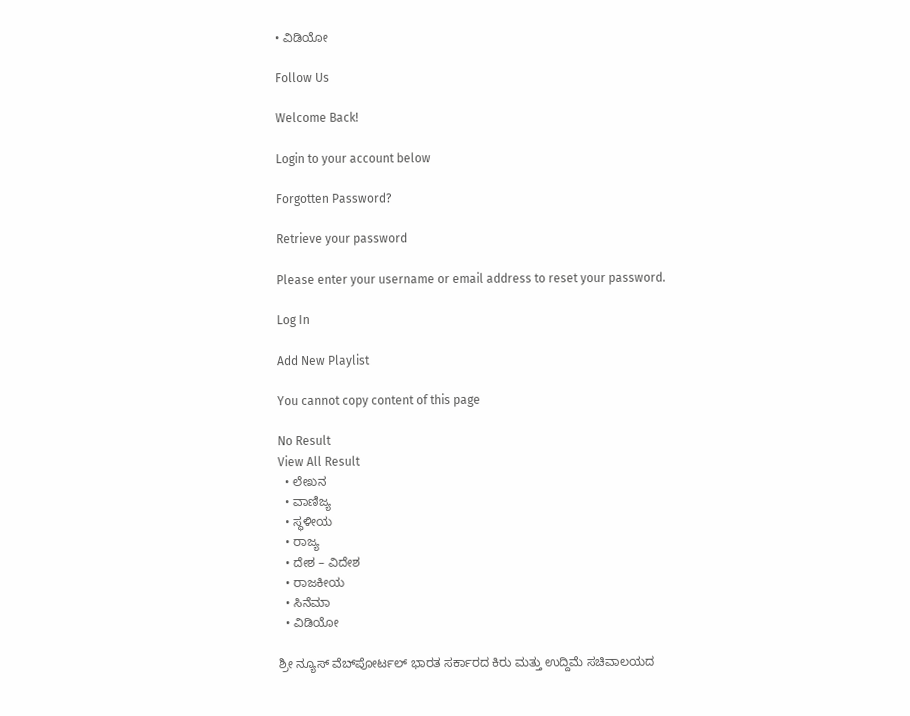• ವಿಡಿಯೋ

Follow Us

Welcome Back!

Login to your account below

Forgotten Password?

Retrieve your password

Please enter your username or email address to reset your password.

Log In

Add New Playlist

You cannot copy content of this page

No Result
View All Result
  • ಲೇಖನ
  • ವಾಣಿಜ್ಯ
  • ಸ್ಥಳೀಯ
  • ರಾಜ್ಯ
  • ದೇಶ – ವಿದೇಶ
  • ರಾಜಕೀಯ
  • ಸಿನೆಮಾ
  • ವಿಡಿಯೋ

ಶ್ರೀ ನ್ಯೂಸ್ ವೆಬ್‌ಪೋರ್ಟಲ್ ಭಾರತ ಸರ್ಕಾರದ ಕಿರು ಮತ್ತು ಉದ್ದಿಮೆ ಸಚಿವಾಲಯದ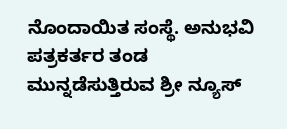ನೊಂದಾಯಿತ ಸಂಸ್ಥೆ. ಅನುಭವಿ ಪತ್ರಕರ್ತರ ತಂಡ ಮುನ್ನಡೆಸುತ್ತಿರುವ ಶ್ರೀ ನ್ಯೂಸ್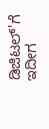ಡಿಜಿಟಲ್'ಗೆ ಇದೀಗ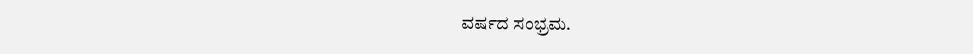ವರ್ಷದ ಸಂಭ್ರಮ.